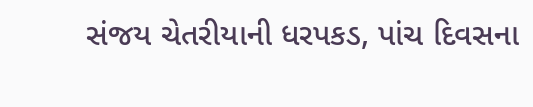સંજય ચેતરીયાની ધરપકડ, પાંચ દિવસના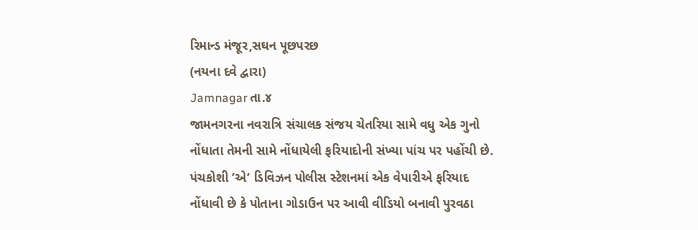રિમાન્ડ મંજૂર,સઘન પૂછપરછ
(નયના દવે દ્વારા)
Jamnagar તા.૪
જામનગરના નવરાત્રિ સંચાલક સંજય ચેતરિયા સામે વધુ એક ગુનો નોંધાતા તેમની સામે નોંધાયેલી ફરિયાદોની સંખ્યા પાંચ પર પહોંચી છે. પંચકોશી ’એ’ ડિવિઝન પોલીસ સ્ટેશનમાં એક વેપારીએ ફરિયાદ નોંધાવી છે કે પોતાના ગોડાઉન પર આવી વીડિયો બનાવી પુરવઠા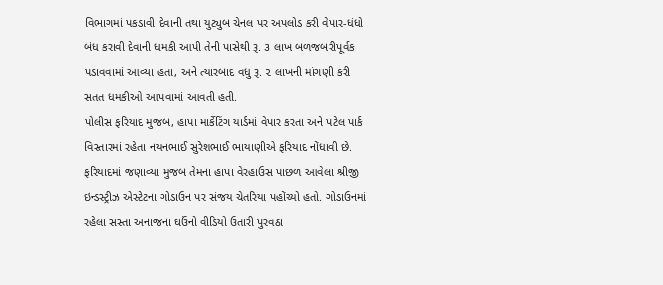વિભાગમાં પકડાવી દેવાની તથા યુટ્યુબ ચેનલ પર અપલોડ કરી વેપાર-ધંધો બંધ કરાવી દેવાની ધમકી આપી તેની પાસેથી રૂ. ૩ લાખ બળજબરીપૂર્વક પડાવવામાં આવ્યા હતા, અને ત્યારબાદ વધુ રૂ. ૨ લાખની માંગણી કરી સતત ધમકીઓ આપવામાં આવતી હતી.
પોલીસ ફરિયાદ મુજબ, હાપા માર્કેટિંગ યાર્ડમાં વેપાર કરતા અને પટેલ પાર્ક વિસ્તારમાં રહેતા નયનભાઈ સુરેશભાઈ ભાયાણીએ ફરિયાદ નોંધાવી છે. ફરિયાદમાં જણાવ્યા મુજબ તેમના હાપા વેરહાઉસ પાછળ આવેલા શ્રીજી ઇન્ડસ્ટ્રીઝ એસ્ટેટના ગોડાઉન પર સંજય ચેતરિયા પહોંચ્યો હતો. ગોડાઉનમાં રહેલા સસ્તા અનાજના ઘઉંનો વીડિયો ઉતારી પુરવઠા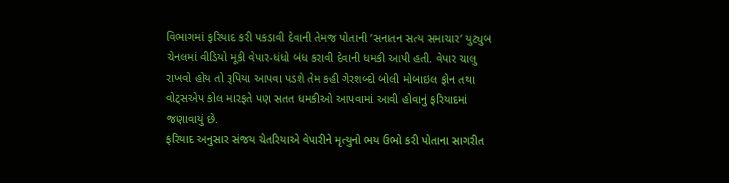વિભાગમાં ફરિયાદ કરી પકડાવી દેવાની તેમજ પોતાની ’સનાતન સત્ય સમાચાર’ યુટ્યુબ ચેનલમાં વીડિયો મૂકી વેપાર-ધંધો બંધ કરાવી દેવાની ધમકી આપી હતી. વેપાર ચાલુ રાખવો હોય તો રૂપિયા આપવા પડશે તેમ કહી ગેરશબ્દો બોલી મોબાઇલ ફોન તથા વોટ્સએપ કોલ મારફતે પણ સતત ધમકીઓ આપવામાં આવી હોવાનું ફરિયાદમાં જણાવાયું છે.
ફરિયાદ અનુસાર સંજય ચેતરિયાએ વેપારીને મૃત્યુનો ભય ઉભો કરી પોતાના સાગરીત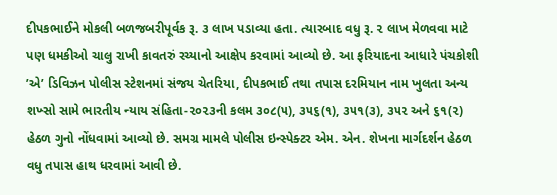દીપકભાઈને મોકલી બળજબરીપૂર્વક રૂ. ૩ લાખ પડાવ્યા હતા. ત્યારબાદ વધુ રૂ. ૨ લાખ મેળવવા માટે પણ ધમકીઓ ચાલુ રાખી કાવતરું રચ્યાનો આક્ષેપ કરવામાં આવ્યો છે. આ ફરિયાદના આધારે પંચકોશી ’એ’ ડિવિઝન પોલીસ સ્ટેશનમાં સંજય ચેતરિયા, દીપકભાઈ તથા તપાસ દરમિયાન નામ ખુલતા અન્ય શખ્સો સામે ભારતીય ન્યાય સંહિતા-૨૦૨૩ની કલમ ૩૦૮(૫), ૩૫૬(૧), ૩૫૧(૩), ૩૫૨ અને ૬૧(૨) હેઠળ ગુનો નોંધવામાં આવ્યો છે. સમગ્ર મામલે પોલીસ ઇન્સ્પેક્ટર એમ. એન. શેખના માર્ગદર્શન હેઠળ વધુ તપાસ હાથ ધરવામાં આવી છે.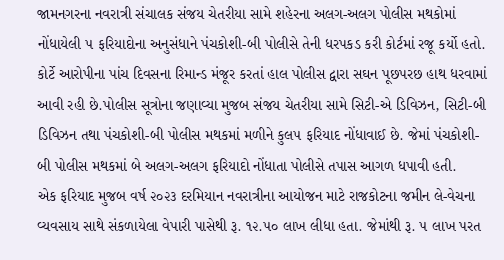જામનગરના નવરાત્રી સંચાલક સંજય ચેતરીયા સામે શહેરના અલગ-અલગ પોલીસ મથકોમાં નોંધાયેલી ૫ ફરિયાદોના અનુસંધાને પંચકોશી-બી પોલીસે તેની ધરપકડ કરી કોર્ટમાં રજૂ કર્યો હતો. કોર્ટે આરોપીના પાંચ દિવસના રિમાન્ડ મંજૂર કરતાં હાલ પોલીસ દ્વારા સઘન પૂછપરછ હાથ ધરવામાં આવી રહી છે.પોલીસ સૂત્રોના જણાવ્યા મુજબ સંજય ચેતરીયા સામે સિટી-એ ડિવિઝન, સિટી-બી ડિવિઝન તથા પંચકોશી-બી પોલીસ મથકમાં મળીને કુલ૫ ફરિયાદ નોંધાવાઈ છે. જેમાં પંચકોશી-બી પોલીસ મથકમાં બે અલગ-અલગ ફરિયાદો નોંધાતા પોલીસે તપાસ આગળ ધપાવી હતી.
એક ફરિયાદ મુજબ વર્ષ ૨૦૨૩ દરમિયાન નવરાત્રીના આયોજન માટે રાજકોટના જમીન લે-વેચના વ્યવસાય સાથે સંકળાયેલા વેપારી પાસેથી રૂ. ૧૨.૫૦ લાખ લીધા હતા. જેમાંથી રૂ. ૫ લાખ પરત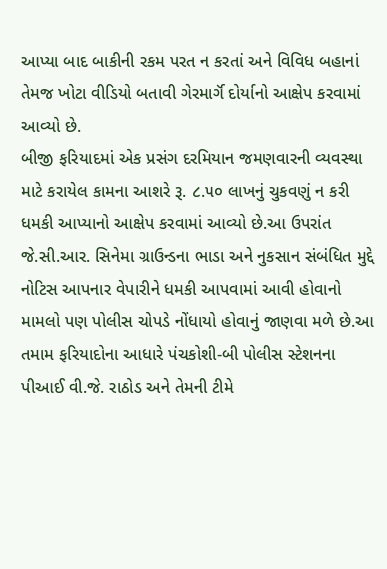આપ્યા બાદ બાકીની રકમ પરત ન કરતાં અને વિવિધ બહાનાં તેમજ ખોટા વીડિયો બતાવી ગેરમાર્ગૅ દોર્યાનો આક્ષેપ કરવામાં આવ્યો છે.
બીજી ફરિયાદમાં એક પ્રસંગ દરમિયાન જમણવારની વ્યવસ્થા માટે કરાયેલ કામના આશરે રૂ. ૮.૫૦ લાખનું ચુકવણું ન કરી ધમકી આપ્યાનો આક્ષેપ કરવામાં આવ્યો છે.આ ઉપરાંત જે.સી.આર. સિનેમા ગ્રાઉન્ડના ભાડા અને નુકસાન સંબંધિત મુદ્દે નોટિસ આપનાર વેપારીને ધમકી આપવામાં આવી હોવાનો મામલો પણ પોલીસ ચોપડે નોંધાયો હોવાનું જાણવા મળે છે.આ તમામ ફરિયાદોના આધારે પંચકોશી-બી પોલીસ સ્ટેશનના પીઆઈ વી.જે. રાઠોડ અને તેમની ટીમે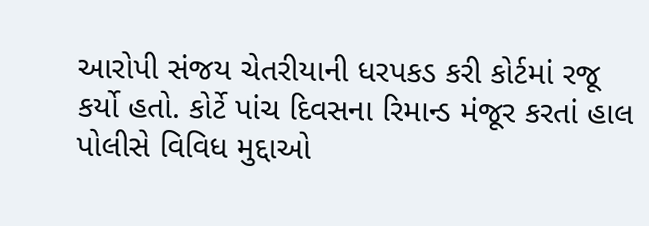આરોપી સંજય ચેતરીયાની ધરપકડ કરી કોર્ટમાં રજૂ કર્યો હતો. કોર્ટે પાંચ દિવસના રિમાન્ડ મંજૂર કરતાં હાલ પોલીસે વિવિધ મુદ્દાઓ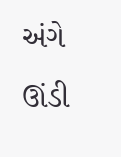અંગે ઊંડી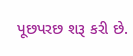પૂછપરછ શરૂ કરી છે.